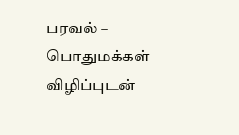பரவல் – பொதுமக்கள் விழிப்புடன்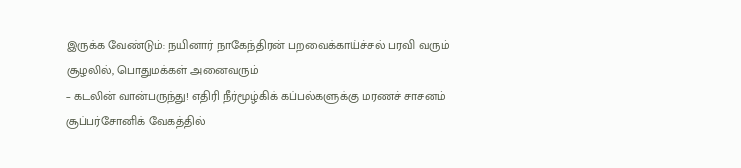இருக்க வேண்டும்: நயினார் நாகேந்திரன் பறவைக்காய்ச்சல் பரவி வரும் சூழலில், பொதுமக்கள் அனைவரும்
– கடலின் வான்பருந்து! எதிரி நீர்மூழ்கிக் கப்பல்களுக்கு மரணச் சாசனம் சூப்பர்சோனிக் வேகத்தில்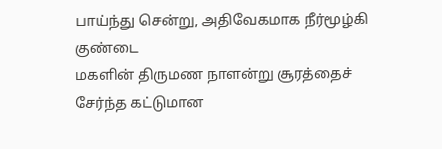பாய்ந்து சென்று, அதிவேகமாக நீர்மூழ்கி குண்டை
மகளின் திருமண நாளன்று சூரத்தைச் சேர்ந்த கட்டுமான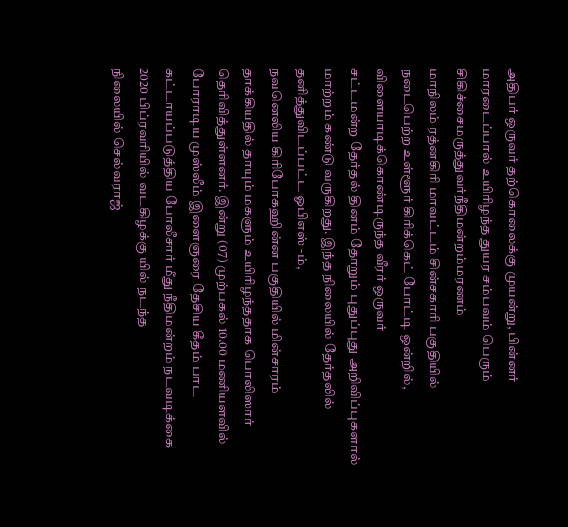அதிபர் ஒருவர் தற்கொலைக்கு முயன்று, பின்னர் மாரடைப்பால் உயிரிழந்த துயர சம்பவம் பெரும்
சிகிச்சைமருத்துவர்நீதிமன்றம்மரணம்
மாநிலம் ரத்னகிரி மாவட்டம் சின்சகாரி பகுதியில் நடைபெற்ற உள்ளூர் கிரிக்கெட் போட்டி ஒன்றில், விளையாடிக்கொண்டிருந்த வீரர் ஒருவர்
சட்டமன்ற தேர்தல் தினம் தோறும் புதுப்புது அறிவிப்புகளால் மாற்றம் கண்டு வருகிறது. இந்த நிலையில் தேர்தலில் தனித்துவிடப்பட்ட ஓபிஎஸ் -ம்,
நவனெலிய கிரிபோகஹின்ன பகுதியில் மின்சாரம் தாக்கியதில் தாயும் மகளும் உயிரிழந்ததாக பொலிஸார் தெரிவித்துள்ளனர். இன்று (07) முற்பகல் 10.00 மணியளவில்
போராடிய முஸ்லீம் இளைஞரை தேசிய கீதம் பாட கட்டாயப்படுத்திய போலீசார் மீது நீதிமன்றம் நடவடிக்கை 2020 பிப்ரவரியில் வடகிழக்கு யில் நடந்த
நிலையில் செல்வராஜ்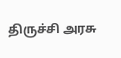திருச்சி அரசு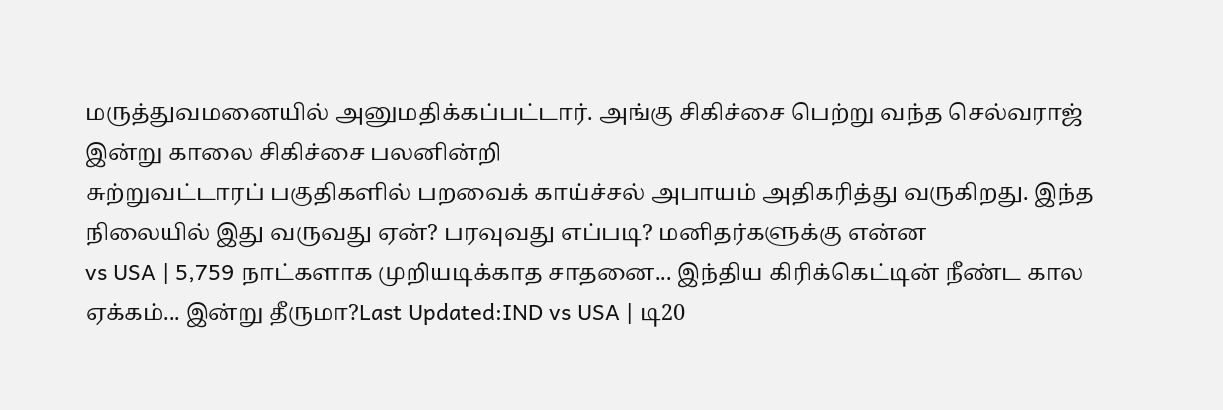மருத்துவமனையில் அனுமதிக்கப்பட்டார். அங்கு சிகிச்சை பெற்று வந்த செல்வராஜ் இன்று காலை சிகிச்சை பலனின்றி
சுற்றுவட்டாரப் பகுதிகளில் பறவைக் காய்ச்சல் அபாயம் அதிகரித்து வருகிறது. இந்த நிலையில் இது வருவது ஏன்? பரவுவது எப்படி? மனிதர்களுக்கு என்ன
vs USA | 5,759 நாட்களாக முறியடிக்காத சாதனை... இந்திய கிரிக்கெட்டின் நீண்ட கால ஏக்கம்... இன்று தீருமா?Last Updated:IND vs USA | டி20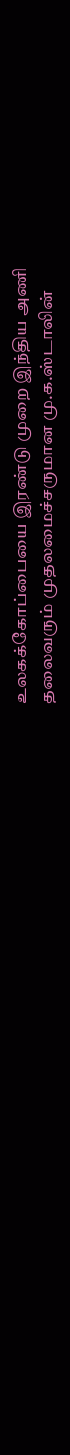உலகக்கோப்பையை இரண்டு முறை இந்திய அணி
தலைவரும் முதலமைச்சருமான மு.க.ஸ்டாலின்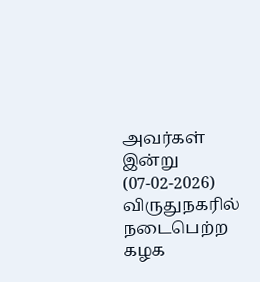அவர்கள் இன்று (07-02-2026) விருதுநகரில் நடைபெற்ற கழக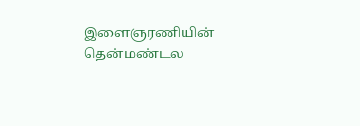இளைஞரணியின் தென்மண்டல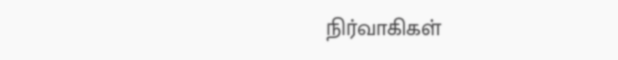நிர்வாகிகள்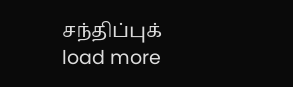சந்திப்புக்
load more